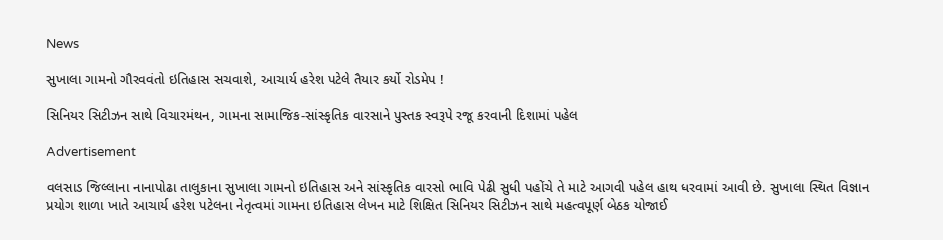News

સુખાલા ગામનો ગૌરવવંતો ઇતિહાસ સચવાશે, આચાર્ય હરેશ પટેલે તૈયાર કર્યો રોડમેપ !

સિનિયર સિટીઝન સાથે વિચારમંથન, ગામના સામાજિક-સાંસ્કૃતિક વારસાને પુસ્તક સ્વરૂપે રજૂ કરવાની દિશામાં પહેલ

Advertisement

વલસાડ જિલ્લાના નાનાપોઢા તાલુકાના સુખાલા ગામનો ઇતિહાસ અને સાંસ્કૃતિક વારસો ભાવિ પેઢી સુધી પહોંચે તે માટે આગવી પહેલ હાથ ધરવામાં આવી છે. સુખાલા સ્થિત વિજ્ઞાન પ્રયોગ શાળા ખાતે આચાર્ય હરેશ પટેલના નેતૃત્વમાં ગામના ઇતિહાસ લેખન માટે શિક્ષિત સિનિયર સિટીઝન સાથે મહત્વપૂર્ણ બેઠક યોજાઈ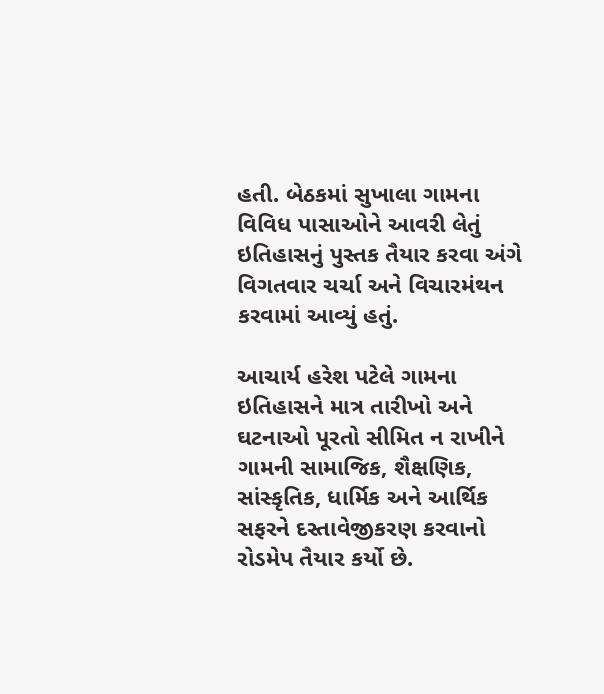હતી. બેઠકમાં સુખાલા ગામના વિવિધ પાસાઓને આવરી લેતું ઇતિહાસનું પુસ્તક તૈયાર કરવા અંગે વિગતવાર ચર્ચા અને વિચારમંથન કરવામાં આવ્યું હતું.

આચાર્ય હરેશ પટેલે ગામના ઇતિહાસને માત્ર તારીખો અને ઘટનાઓ પૂરતો સીમિત ન રાખીને ગામની સામાજિક, શૈક્ષણિક, સાંસ્કૃતિક, ધાર્મિક અને આર્થિક સફરને દસ્તાવેજીકરણ કરવાનો રોડમેપ તૈયાર કર્યો છે.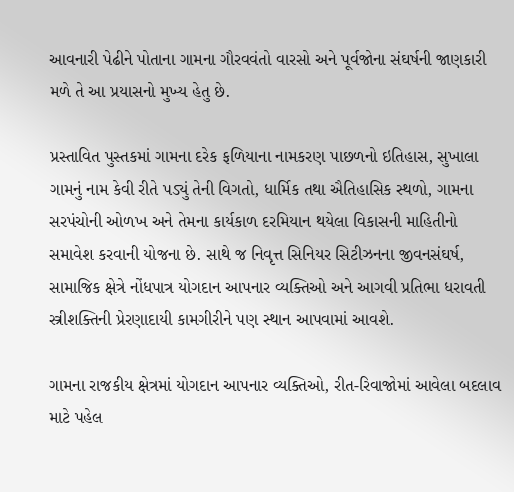આવનારી પેઢીને પોતાના ગામના ગૌરવવંતો વારસો અને પૂર્વજોના સંઘર્ષની જાણકારી મળે તે આ પ્રયાસનો મુખ્ય હેતુ છે.

પ્રસ્તાવિત પુસ્તકમાં ગામના દરેક ફળિયાના નામકરણ પાછળનો ઇતિહાસ, સુખાલા ગામનું નામ કેવી રીતે પડ્યું તેની વિગતો, ધાર્મિક તથા ઐતિહાસિક સ્થળો, ગામના સરપંચોની ઓળખ અને તેમના કાર્યકાળ દરમિયાન થયેલા વિકાસની માહિતીનો સમાવેશ કરવાની યોજના છે. સાથે જ નિવૃત્ત સિનિયર સિટીઝનના જીવનસંઘર્ષ, સામાજિક ક્ષેત્રે નોંધપાત્ર યોગદાન આપનાર વ્યક્તિઓ અને આગવી પ્રતિભા ધરાવતી સ્ત્રીશક્તિની પ્રેરણાદાયી કામગીરીને પણ સ્થાન આપવામાં આવશે.

ગામના રાજકીય ક્ષેત્રમાં યોગદાન આપનાર વ્યક્તિઓ, રીત-રિવાજોમાં આવેલા બદલાવ માટે પહેલ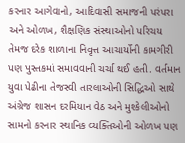કરનાર આગેવાનો, આદિવાસી સમાજની પરંપરા અને ઓળખ, શૈક્ષણિક સંસ્થાઓનો પરિચય તેમજ દરેક શાળાના નિવૃત્ત આચાર્યોની કામગીરી પણ પુસ્તકમાં સમાવવાની ચર્ચા થઈ હતી. વર્તમાન યુવા પેઢીના તેજસ્વી તારલાઓની સિદ્ધિઓ સાથે અંગ્રેજ શાસન દરમિયાન વેઠ અને મુશ્કેલીઓનો સામનો કરનાર સ્થાનિક વ્યક્તિઓની ઓળખ પણ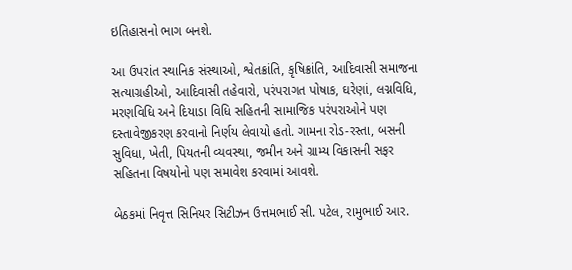ઇતિહાસનો ભાગ બનશે.

આ ઉપરાંત સ્થાનિક સંસ્થાઓ, શ્વેતક્રાંતિ, કૃષિક્રાંતિ, આદિવાસી સમાજના સત્યાગ્રહીઓ, આદિવાસી તહેવારો, પરંપરાગત પોષાક, ઘરેણાં, લગ્નવિધિ, મરણવિધિ અને દિયાડા વિધિ સહિતની સામાજિક પરંપરાઓને પણ દસ્તાવેજીકરણ કરવાનો નિર્ણય લેવાયો હતો. ગામના રોડ-રસ્તા, બસની સુવિધા, ખેતી, પિયતની વ્યવસ્થા, જમીન અને ગ્રામ્ય વિકાસની સફર સહિતના વિષયોનો પણ સમાવેશ કરવામાં આવશે.

બેઠકમાં નિવૃત્ત સિનિયર સિટીઝન ઉત્તમભાઈ સી. પટેલ, રામુભાઈ આર.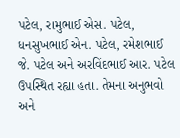પટેલ, રામુભાઈ એસ. પટેલ, ધનસુખભાઈ એન. પટેલ, રમેશભાઈ જે. પટેલ અને અરવિંદભાઈ આર. પટેલ ઉપસ્થિત રહ્યા હતા. તેમના અનુભવો અને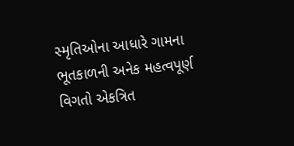સ્મૃતિઓના આધારે ગામના ભૂતકાળની અનેક મહત્વપૂર્ણ વિગતો એકત્રિત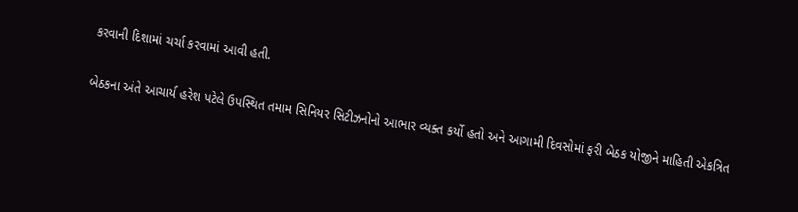કરવાની દિશામાં ચર્ચા કરવામાં આવી હતી.

બેઠકના અંતે આચાર્ય હરેશ પટેલે ઉપસ્થિત તમામ સિનિયર સિટીઝનોનો આભાર વ્યક્ત કર્યો હતો અને આગામી દિવસોમાં ફરી બેઠક યોજીને માહિતી એકત્રિત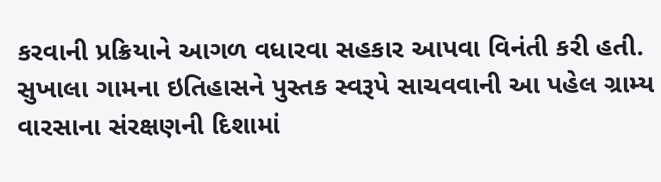કરવાની પ્રક્રિયાને આગળ વધારવા સહકાર આપવા વિનંતી કરી હતી. સુખાલા ગામના ઇતિહાસને પુસ્તક સ્વરૂપે સાચવવાની આ પહેલ ગ્રામ્ય વારસાના સંરક્ષણની દિશામાં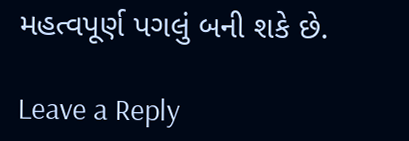મહત્વપૂર્ણ પગલું બની શકે છે.

Leave a Reply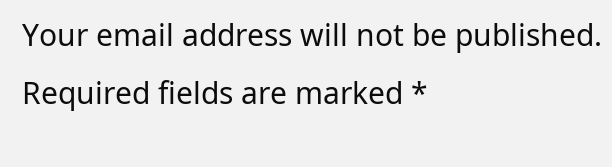Your email address will not be published. Required fields are marked *